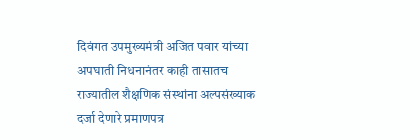दिवंगत उपमुख्यमंत्री अजित पवार यांच्या अपघाती निधनानंतर काही तासातच राज्यातील शैक्षणिक संस्थांना अल्पसंख्याक दर्जा देणारे प्रमाणपत्र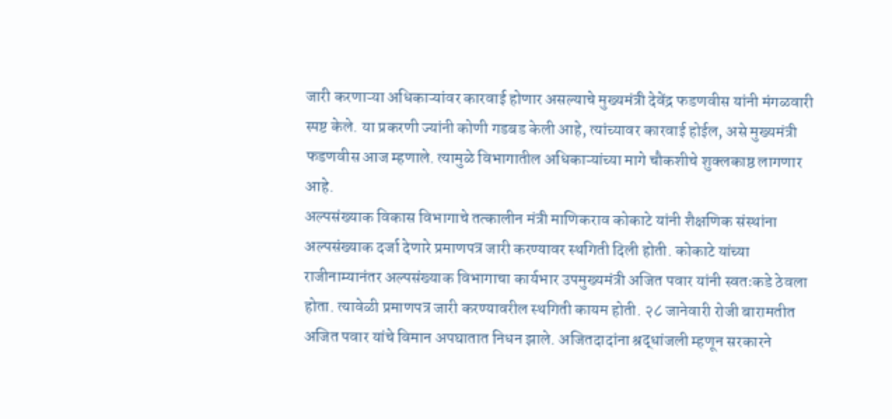जारी करणाऱ्या अधिकाऱ्यांवर कारवाई होणार असल्याचे मुख्यमंत्री देवेंद्र फडणवीस यांनी मंगळवारी स्पष्ट केले. या प्रकरणी ज्यांनी कोणी गडबड केली आहे, त्यांच्यावर कारवाई होईल, असे मुख्यमंत्री फडणवीस आज म्हणाले. त्यामुळे विभागातील अधिकाऱ्यांच्या मागे चौकशीचे शुक्लकाष्ठ लागणार आहे.
अल्पसंख्याक विकास विभागाचे तत्कालीन मंत्री माणिकराव कोकाटे यांनी शैक्षणिक संस्थांना अल्पसंख्याक दर्जा देणारे प्रमाणपत्र जारी करण्यावर स्थगिती दिली होती. कोकाटे यांच्या राजीनाम्यानंतर अल्पसंख्याक विभागाचा कार्यभार उपमुख्यमंत्री अजित पवार यांनी स्वतःकडे ठेवला होता. त्यावेळी प्रमाणपत्र जारी करण्यावरील स्थगिती कायम होती. २८ जानेवारी रोजी बारामतीत अजित पवार यांचे विमान अपघातात निधन झाले. अजितदादांना श्रद्धांजली म्हणून सरकारने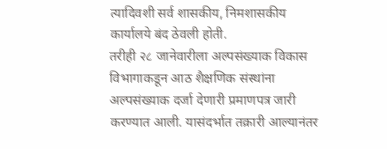त्यादिवशी सर्व शासकीय, निमशासकीय कार्यालये बंद ठेवली होती.
तरीही २८ जानेवारीला अल्पसंख्याक विकास विभागाकडून आठ शैक्षणिक संस्थांना अल्पसंख्याक दर्जा देणारी प्रमाणपत्र जारी करण्यात आली. यासंदर्भात तक्रारी आल्यानंतर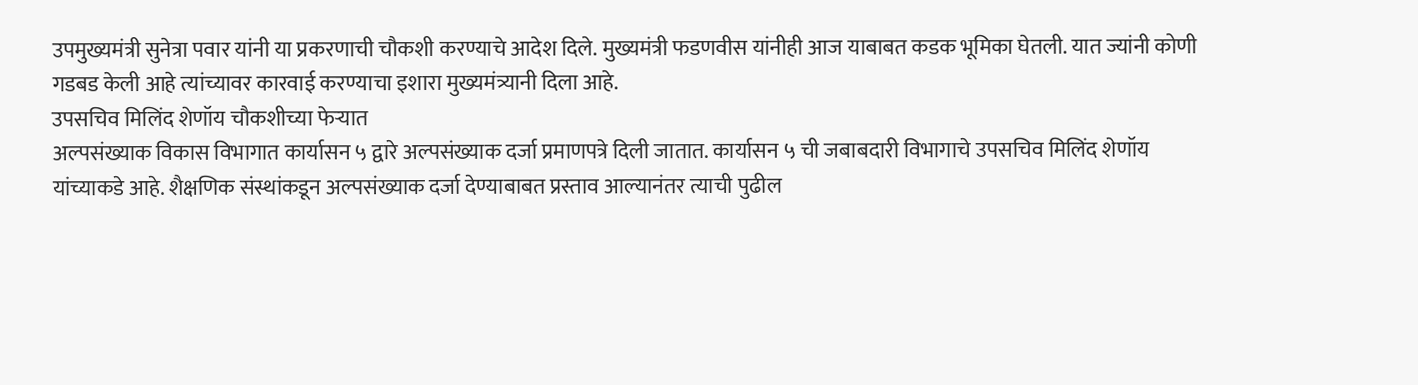उपमुख्यमंत्री सुनेत्रा पवार यांनी या प्रकरणाची चौकशी करण्याचे आदेश दिले. मुख्यमंत्री फडणवीस यांनीही आज याबाबत कडक भूमिका घेतली. यात ज्यांनी कोणी गडबड केली आहे त्यांच्यावर कारवाई करण्याचा इशारा मुख्यमंत्र्यानी दिला आहे.
उपसचिव मिलिंद शेणॉय चौकशीच्या फेऱ्यात
अल्पसंख्याक विकास विभागात कार्यासन ५ द्वारे अल्पसंख्याक दर्जा प्रमाणपत्रे दिली जातात. कार्यासन ५ ची जबाबदारी विभागाचे उपसचिव मिलिंद शेणॉय यांच्याकडे आहे. शैक्षणिक संस्थांकडून अल्पसंख्याक दर्जा देण्याबाबत प्रस्ताव आल्यानंतर त्याची पुढील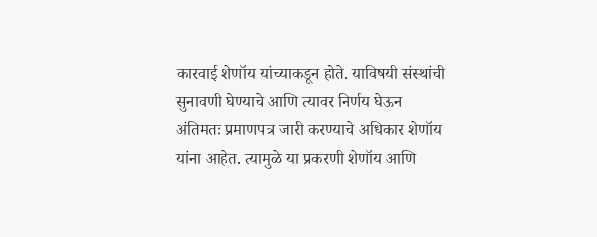कारवाई शेणॉय यांच्याकडून होते. याविषयी संस्थांची सुनावणी घेण्याचे आणि त्यावर निर्णय घेऊन अंतिमतः प्रमाणपत्र जारी करण्याचे अधिकार शेणॉय यांना आहेत. त्यामुळे या प्रकरणी शेणॉय आणि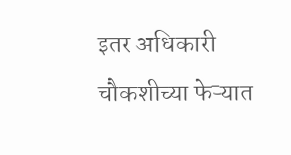इतर अधिकारी चौकशीच्या फेऱ्यात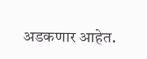अडकणार आहेत.